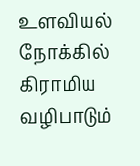உளவியல் நோக்கில் கிராமிய வழிபாடும்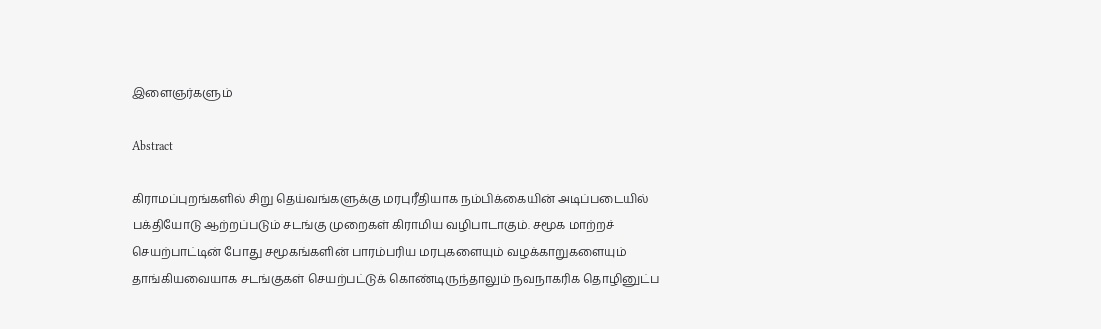இளைஞர்களும்

Abstract

கிராமப்புறங்களில் சிறு தெய்வங்களுக்கு மரபுரீதியாக நம்பிக்கையின் அடிப்படையில் பக்தியோடு ஆற்றப்படும் சடங்கு முறைகள் கிராமிய வழிபாடாகும். சமூக மாற்றச் செயற்பாட்டின் போது சமூகங்களின் பாரம்பரிய மரபுகளையும் வழக்காறுகளையும் தாங்கியவையாக சடங்குகள் செயற்பட்டுக் கொண்டிருந்தாலும் நவநாகரிக தொழினுட்ப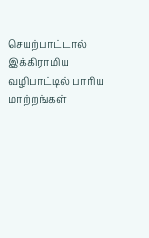செயற்பாட்டால் இக்கிராமிய வழிபாட்டில் பாரிய மாற்றங்கள்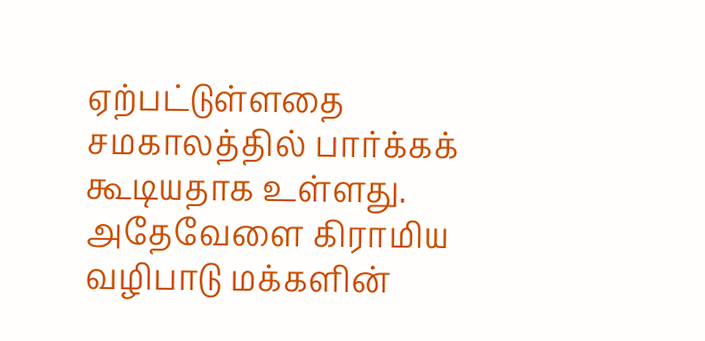ஏற்பட்டுள்ளதை சமகாலத்தில் பார்க்கக் கூடியதாக உள்ளது. அதேவேளை கிராமிய வழிபாடு மக்களின்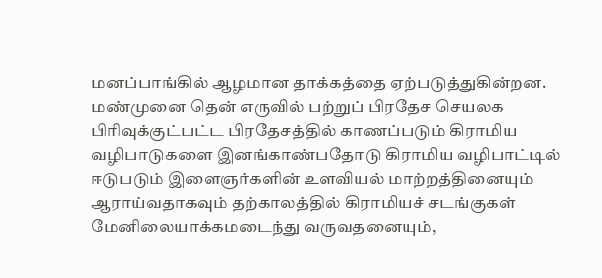மனப்பாங்கில் ஆழமான தாக்கத்தை ஏற்படுத்துகின்றன. மண்முனை தென் எருவில் பற்றுப் பிரதேச செயலக பிரிவுக்குட்பட்ட பிரதேசத்தில் காணப்படும் கிராமிய வழிபாடுகளை இனங்காண்பதோடு கிராமிய வழிபாட்டில் ஈடுபடும் இளைஞர்களின் உளவியல் மாற்றத்தினையும் ஆராய்வதாகவும் தற்காலத்தில் கிராமியச் சடங்குகள் மேனிலையாக்கமடைந்து வருவதனையும்,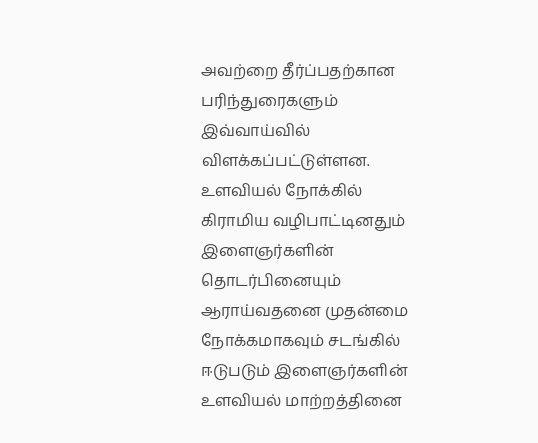அவற்றை தீர்ப்பதற்கான பரிந்துரைகளும் இவ்வாய்வில் விளக்கப்பட்டுள்ளன. உளவியல் நோக்கில் கிராமிய வழிபாட்டினதும் இளைஞர்களின் தொடர்பினையும் ஆராய்வதனை முதன்மை நோக்கமாகவும் சடங்கில் ஈடுபடும் இளைஞர்களின் உளவியல் மாற்றத்தினை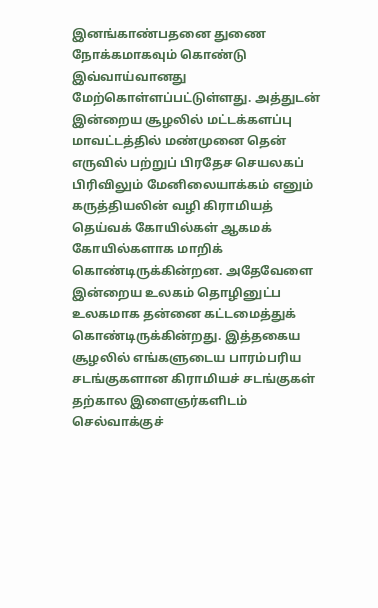இனங்காண்பதனை துணை நோக்கமாகவும் கொண்டு இவ்வாய்வானது மேற்கொள்ளப்பட்டுள்ளது. அத்துடன் இன்றைய சூழலில் மட்டக்களப்பு மாவட்டத்தில் மண்முனை தென் எருவில் பற்றுப் பிரதேச செயலகப் பிரிவிலும் மேனிலையாக்கம் எனும் கருத்தியலின் வழி கிராமியத் தெய்வக் கோயில்கள் ஆகமக் கோயில்களாக மாறிக் கொண்டிருக்கின்றன. அதேவேளை இன்றைய உலகம் தொழினுட்ப உலகமாக தன்னை கட்டமைத்துக் கொண்டிருக்கின்றது. இத்தகைய சூழலில் எங்களுடைய பாரம்பரிய சடங்குகளான கிராமியச் சடங்குகள் தற்கால இளைஞர்களிடம் செல்வாக்குச்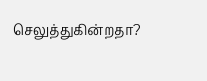செலுத்துகின்றதா?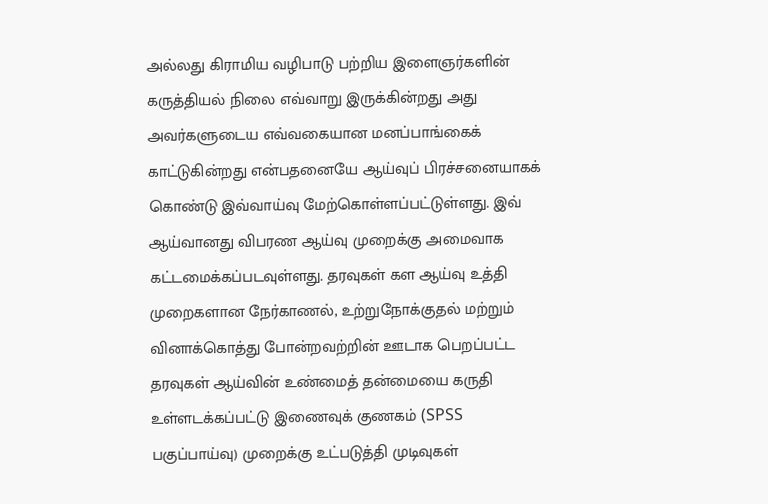அல்லது கிராமிய வழிபாடு பற்றிய இளைஞர்களின் கருத்தியல் நிலை எவ்வாறு இருக்கின்றது அது அவர்களுடைய எவ்வகையான மனப்பாங்கைக் காட்டுகின்றது என்பதனையே ஆய்வுப் பிரச்சனையாகக் கொண்டு இவ்வாய்வு மேற்கொள்ளப்பட்டுள்ளது. இவ் ஆய்வானது விபரண ஆய்வு முறைக்கு அமைவாக கட்டமைக்கப்படவுள்ளது. தரவுகள் கள ஆய்வு உத்தி முறைகளான நேர்காணல், உற்றுநோக்குதல் மற்றும் வினாக்கொத்து போன்றவற்றின் ஊடாக பெறப்பட்ட தரவுகள் ஆய்வின் உண்மைத் தன்மையை கருதி உள்ளடக்கப்பட்டு இணைவுக் குணகம் (SPSS பகுப்பாய்வு) முறைக்கு உட்படுத்தி முடிவுகள்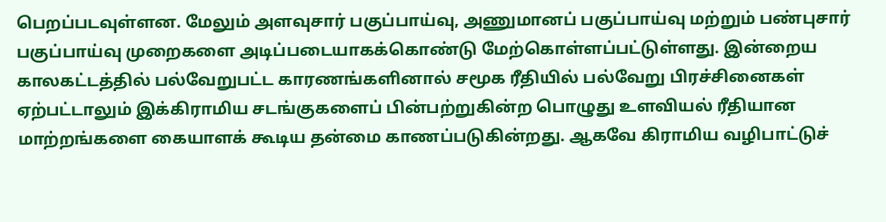பெறப்படவுள்ளன. மேலும் அளவுசார் பகுப்பாய்வு, அணுமானப் பகுப்பாய்வு மற்றும் பண்புசார் பகுப்பாய்வு முறைகளை அடிப்படையாகக்கொண்டு மேற்கொள்ளப்பட்டுள்ளது. இன்றைய காலகட்டத்தில் பல்வேறுபட்ட காரணங்களினால் சமூக ரீதியில் பல்வேறு பிரச்சினைகள் ஏற்பட்டாலும் இக்கிராமிய சடங்குகளைப் பின்பற்றுகின்ற பொழுது உளவியல் ரீதியான மாற்றங்களை கையாளக் கூடிய தன்மை காணப்படுகின்றது. ஆகவே கிராமிய வழிபாட்டுச்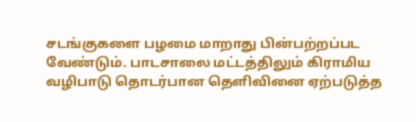சடங்குகளை பழமை மாறாது பின்பற்றப்பட வேண்டும். பாடசாலை மட்டத்திலும் கிராமிய வழிபாடு தொடர்பான தெளிவினை ஏற்படுத்த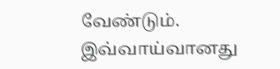வேண்டும். இவ்வாய்வானது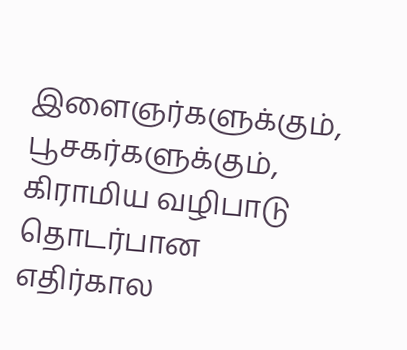இளைஞர்களுக்கும், பூசகர்களுக்கும், கிராமிய வழிபாடு தொடர்பான எதிர்கால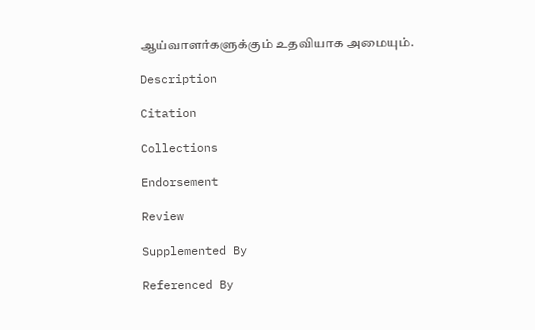ஆய்வாளர்களுக்கும் உதவியாக அமையும்.

Description

Citation

Collections

Endorsement

Review

Supplemented By

Referenced By